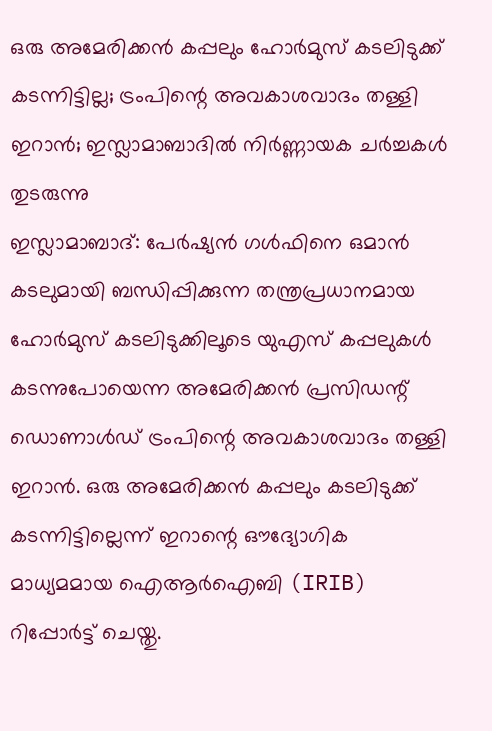ഒരു അമേരിക്കൻ കപ്പലും ഹോർമുസ് കടലിടുക്ക് കടന്നിട്ടില്ല; ട്രംപിന്റെ അവകാശവാദം തള്ളി ഇറാൻ; ഇസ്ലാമാബാദിൽ നിർണ്ണായക ചർച്ചകൾ തുടരുന്നു
ഇസ്ലാമാബാദ്: പേർഷ്യൻ ഗൾഫിനെ ഒമാൻ കടലുമായി ബന്ധിപ്പിക്കുന്ന തന്ത്രപ്രധാനമായ ഹോർമുസ് കടലിടുക്കിലൂടെ യുഎസ് കപ്പലുകൾ കടന്നുപോയെന്ന അമേരിക്കൻ പ്രസിഡന്റ് ഡൊണാൾഡ് ട്രംപിന്റെ അവകാശവാദം തള്ളി ഇറാൻ. ഒരു അമേരിക്കൻ കപ്പലും കടലിടുക്ക് കടന്നിട്ടില്ലെന്ന് ഇറാന്റെ ഔദ്യോഗിക മാധ്യമമായ ഐആർഐബി (IRIB) റിപ്പോർട്ട് ചെയ്തു.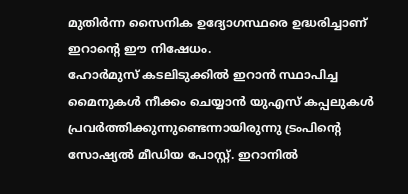മുതിർന്ന സൈനിക ഉദ്യോഗസ്ഥരെ ഉദ്ധരിച്ചാണ് ഇറാന്റെ ഈ നിഷേധം.
ഹോർമുസ് കടലിടുക്കിൽ ഇറാൻ സ്ഥാപിച്ച മൈനുകൾ നീക്കം ചെയ്യാൻ യുഎസ് കപ്പലുകൾ പ്രവർത്തിക്കുന്നുണ്ടെന്നായിരുന്നു ട്രംപിന്റെ സോഷ്യൽ മീഡിയ പോസ്റ്റ്. ഇറാനിൽ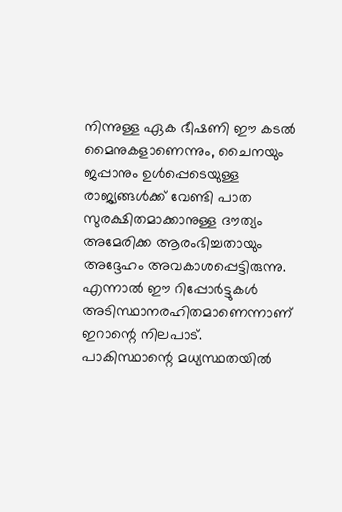നിന്നുള്ള ഏക ഭീഷണി ഈ കടൽ മൈനുകളാണെന്നും, ചൈനയും ജപ്പാനും ഉൾപ്പെടെയുള്ള രാജ്യങ്ങൾക്ക് വേണ്ടി പാത സുരക്ഷിതമാക്കാനുള്ള ദൗത്യം അമേരിക്ക ആരംഭിച്ചതായും അദ്ദേഹം അവകാശപ്പെട്ടിരുന്നു. എന്നാൽ ഈ റിപ്പോർട്ടുകൾ അടിസ്ഥാനരഹിതമാണെന്നാണ് ഇറാന്റെ നിലപാട്.
പാകിസ്ഥാന്റെ മധ്യസ്ഥതയിൽ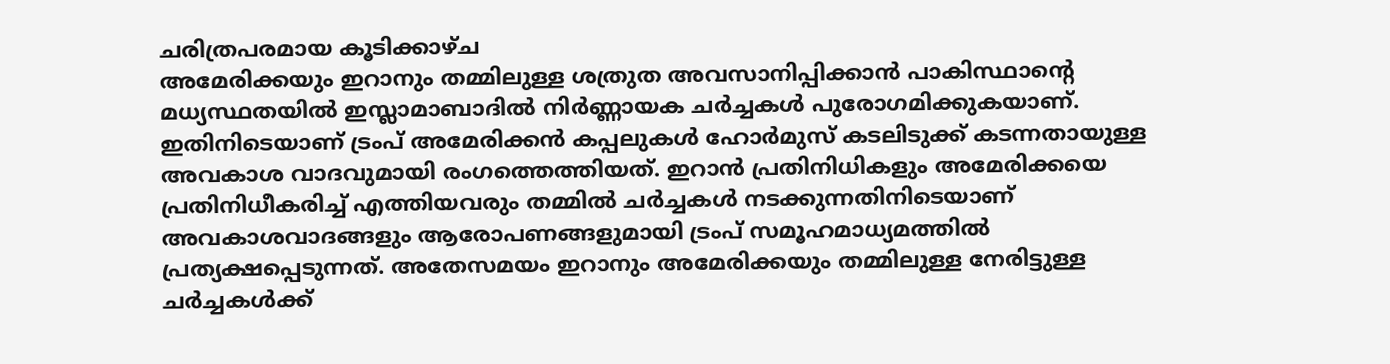ചരിത്രപരമായ കൂടിക്കാഴ്ച
അമേരിക്കയും ഇറാനും തമ്മിലുള്ള ശത്രുത അവസാനിപ്പിക്കാൻ പാകിസ്ഥാന്റെ മധ്യസ്ഥതയിൽ ഇസ്ലാമാബാദിൽ നിർണ്ണായക ചർച്ചകൾ പുരോഗമിക്കുകയാണ്. ഇതിനിടെയാണ് ട്രംപ് അമേരിക്കൻ കപ്പലുകൾ ഹോർമുസ് കടലിടുക്ക് കടന്നതായുള്ള അവകാശ വാദവുമായി രംഗത്തെത്തിയത്. ഇറാൻ പ്രതിനിധികളും അമേരിക്കയെ പ്രതിനിധീകരിച്ച് എത്തിയവരും തമ്മിൽ ചർച്ചകൾ നടക്കുന്നതിനിടെയാണ് അവകാശവാദങ്ങളും ആരോപണങ്ങളുമായി ട്രംപ് സമൂഹമാധ്യമത്തിൽ പ്രത്യക്ഷപ്പെടുന്നത്. അതേസമയം ഇറാനും അമേരിക്കയും തമ്മിലുള്ള നേരിട്ടുള്ള ചർച്ചകൾക്ക്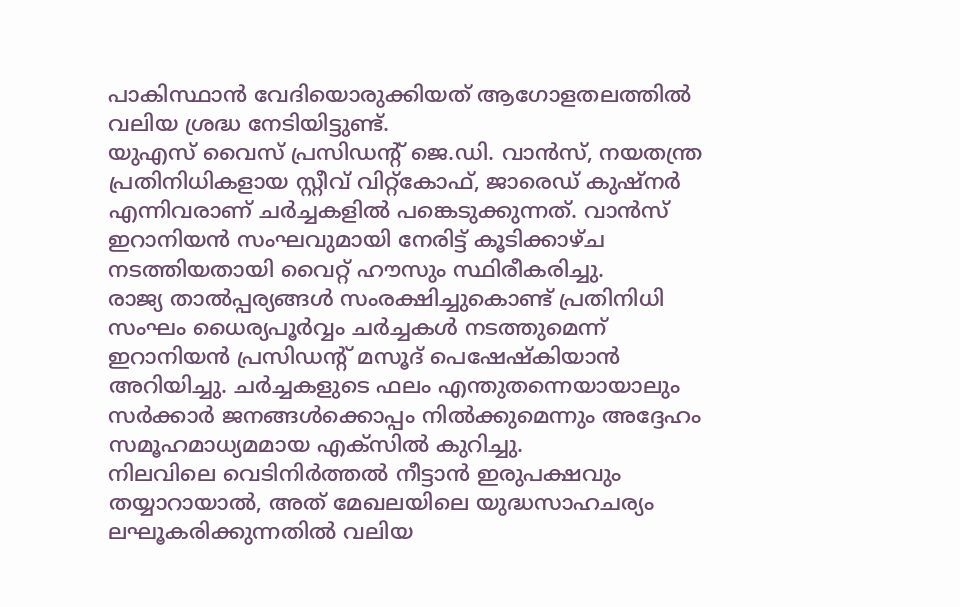പാകിസ്ഥാൻ വേദിയൊരുക്കിയത് ആഗോളതലത്തിൽ വലിയ ശ്രദ്ധ നേടിയിട്ടുണ്ട്.
യുഎസ് വൈസ് പ്രസിഡന്റ് ജെ.ഡി. വാൻസ്, നയതന്ത്ര പ്രതിനിധികളായ സ്റ്റീവ് വിറ്റ്കോഫ്, ജാരെഡ് കുഷ്നർ എന്നിവരാണ് ചർച്ചകളിൽ പങ്കെടുക്കുന്നത്. വാൻസ് ഇറാനിയൻ സംഘവുമായി നേരിട്ട് കൂടിക്കാഴ്ച നടത്തിയതായി വൈറ്റ് ഹൗസും സ്ഥിരീകരിച്ചു.
രാജ്യ താൽപ്പര്യങ്ങൾ സംരക്ഷിച്ചുകൊണ്ട് പ്രതിനിധി സംഘം ധൈര്യപൂർവ്വം ചർച്ചകൾ നടത്തുമെന്ന് ഇറാനിയൻ പ്രസിഡന്റ് മസൂദ് പെഷേഷ്കിയാൻ അറിയിച്ചു. ചർച്ചകളുടെ ഫലം എന്തുതന്നെയായാലും സർക്കാർ ജനങ്ങൾക്കൊപ്പം നിൽക്കുമെന്നും അദ്ദേഹം സമൂഹമാധ്യമമായ എക്സിൽ കുറിച്ചു.
നിലവിലെ വെടിനിർത്തൽ നീട്ടാൻ ഇരുപക്ഷവും തയ്യാറായാൽ, അത് മേഖലയിലെ യുദ്ധസാഹചര്യം ലഘൂകരിക്കുന്നതിൽ വലിയ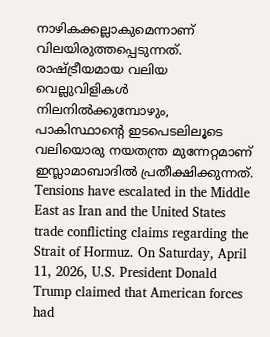നാഴികക്കല്ലാകുമെന്നാണ് വിലയിരുത്തപ്പെടുന്നത്. രാഷ്ട്രീയമായ വലിയ വെല്ലുവിളികൾ നിലനിൽക്കുമ്പോഴും, പാകിസ്ഥാന്റെ ഇടപെടലിലൂടെ വലിയൊരു നയതന്ത്ര മുന്നേറ്റമാണ് ഇസ്ലാമാബാദിൽ പ്രതീക്ഷിക്കുന്നത്.
Tensions have escalated in the Middle East as Iran and the United States trade conflicting claims regarding the Strait of Hormuz. On Saturday, April 11, 2026, U.S. President Donald Trump claimed that American forces had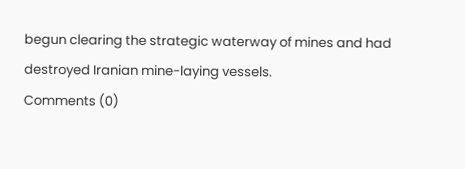begun clearing the strategic waterway of mines and had destroyed Iranian mine-laying vessels.
Comments (0)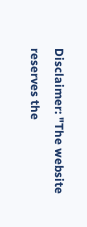Disclaimer: "The website reserves the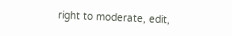right to moderate, edit,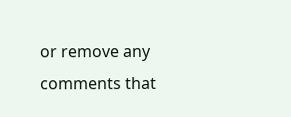or remove any comments that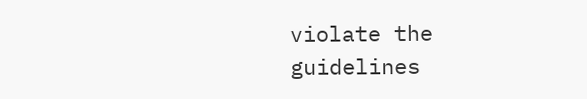violate the guidelines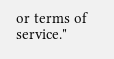or terms of service."